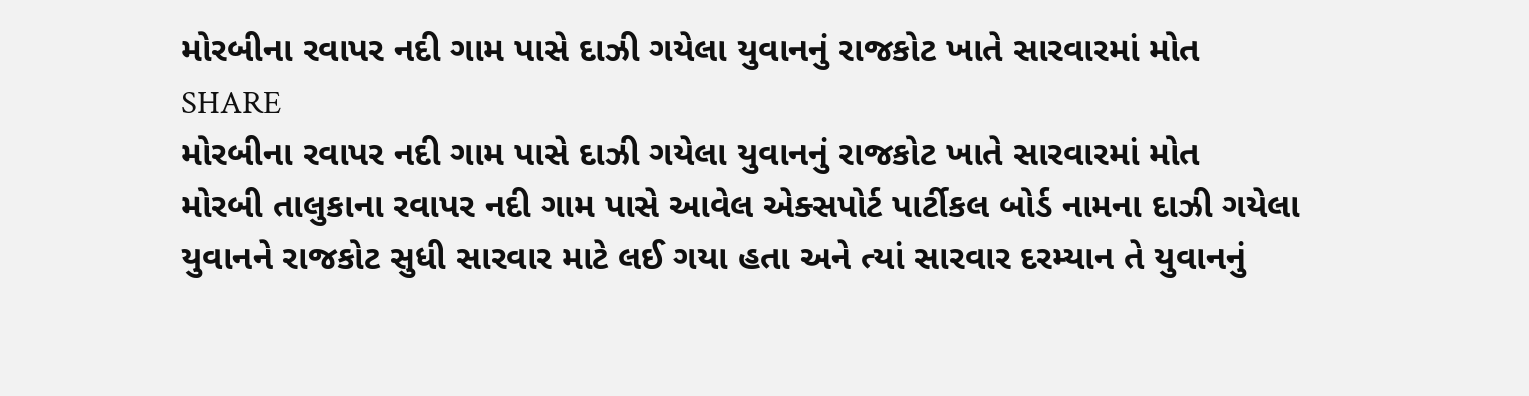મોરબીના રવાપર નદી ગામ પાસે દાઝી ગયેલા યુવાનનું રાજકોટ ખાતે સારવારમાં મોત
SHARE
મોરબીના રવાપર નદી ગામ પાસે દાઝી ગયેલા યુવાનનું રાજકોટ ખાતે સારવારમાં મોત
મોરબી તાલુકાના રવાપર નદી ગામ પાસે આવેલ એક્સપોર્ટ પાર્ટીકલ બોર્ડ નામના દાઝી ગયેલા યુવાનને રાજકોટ સુધી સારવાર માટે લઈ ગયા હતા અને ત્યાં સારવાર દરમ્યાન તે યુવાનનું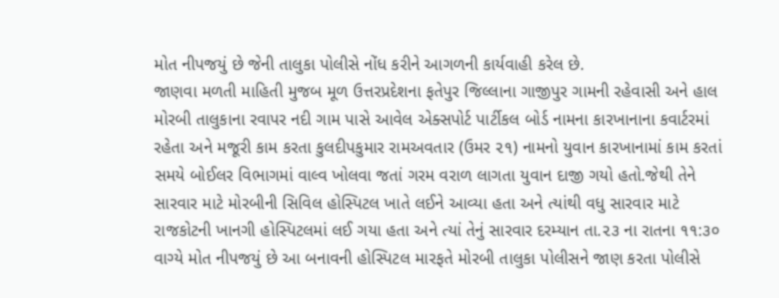મોત નીપજયું છે જેની તાલુકા પોલીસે નોંધ કરીને આગળની કાર્યવાહી કરેલ છે.
જાણવા મળતી માહિતી મુજબ મૂળ ઉત્તરપ્રદેશના ફતેપુર જિલ્લાના ગાજીપુર ગામની રહેવાસી અને હાલ મોરબી તાલુકાના રવાપર નદી ગામ પાસે આવેલ એક્સપોર્ટ પાર્ટીકલ બોર્ડ નામના કારખાનાના કવાર્ટરમાં રહેતા અને મજૂરી કામ કરતા કુલદીપકુમાર રામઅવતાર (ઉમર ૨૧) નામનો યુવાન કારખાનામાં કામ કરતાં સમયે બોઈલર વિભાગમાં વાલ્વ ખોલવા જતાં ગરમ વરાળ લાગતા યુવાન દાજી ગયો હતો.જેથી તેને સારવાર માટે મોરબીની સિવિલ હોસ્પિટલ ખાતે લઈને આવ્યા હતા અને ત્યાંથી વધુ સારવાર માટે રાજકોટની ખાનગી હોસ્પિટલમાં લઈ ગયા હતા અને ત્યાં તેનું સારવાર દરમ્યાન તા.૨૩ ના રાતના ૧૧:૩૦ વાગ્યે મોત નીપજયું છે આ બનાવની હોસ્પિટલ મારફતે મોરબી તાલુકા પોલીસને જાણ કરતા પોલીસે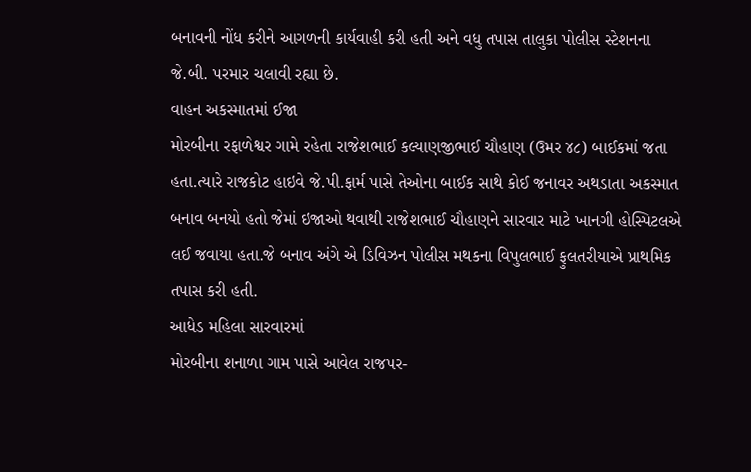બનાવની નોંધ કરીને આગળની કાર્યવાહી કરી હતી અને વધુ તપાસ તાલુકા પોલીસ સ્ટેશનના જે.બી. પરમાર ચલાવી રહ્યા છે.
વાહન અકસ્માતમાં ઈજા
મોરબીના રફાળેશ્વર ગામે રહેતા રાજેશભાઈ કલ્યાણજીભાઈ ચૌહાણ (ઉમર ૪૮) બાઈકમાં જતા હતા.ત્યારે રાજકોટ હાઇવે જે.પી.ફાર્મ પાસે તેઓના બાઈક સાથે કોઈ જનાવર અથડાતા અકસ્માત બનાવ બનયો હતો જેમાં ઇજાઓ થવાથી રાજેશભાઈ ચૌહાણને સારવાર માટે ખાનગી હોસ્પિટલએ લઈ જવાયા હતા.જે બનાવ અંગે એ ડિવિઝન પોલીસ મથકના વિપુલભાઈ ફુલતરીયાએ પ્રાથમિક તપાસ કરી હતી.
આધેડ મહિલા સારવારમાં
મોરબીના શનાળા ગામ પાસે આવેલ રાજપર-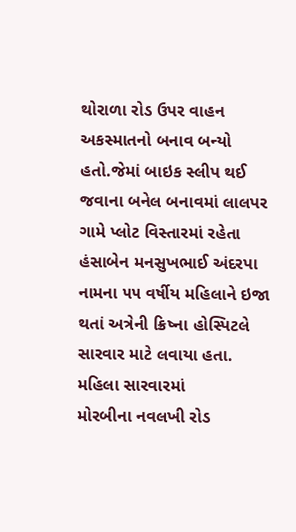થોરાળા રોડ ઉપર વાહન અકસ્માતનો બનાવ બન્યો હતો.જેમાં બાઇક સ્લીપ થઈ જવાના બનેલ બનાવમાં લાલપર ગામે પ્લોટ વિસ્તારમાં રહેતા હંસાબેન મનસુખભાઈ અંદરપા નામના ૫૫ વર્ષીય મહિલાને ઇજા થતાં અત્રેની ક્રિષ્ના હોસ્પિટલે સારવાર માટે લવાયા હતા.
મહિલા સારવારમાં
મોરબીના નવલખી રોડ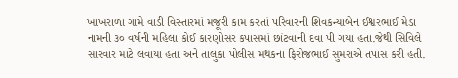ખાખરાળા ગામે વાડી વિસ્તારમાં મજૂરી કામ કરતાં પરિવારની શિવકન્યાબેન ઈશ્વરભાઈ મેડા નામની ૩૦ વર્ષની મહિલા કોઈ કારણોસર કપાસમાં છાંટવાની દવા પી ગયા હતા.જેથી સિવિલે સારવાર માટે લવાયા હતા અને તાલુકા પોલીસ મથકના ફિરોજભાઈ સુમરાએ તપાસ કરી હતી.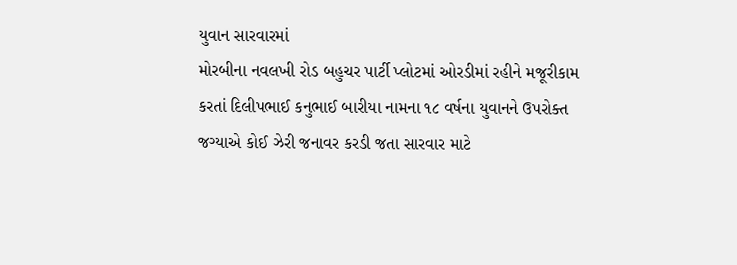યુવાન સારવારમાં
મોરબીના નવલખી રોડ બહુચર પાર્ટી પ્લોટમાં ઓરડીમાં રહીને મજૂરીકામ કરતાં દિલીપભાઈ કનુભાઈ બારીયા નામના ૧૮ વર્ષના યુવાનને ઉપરોક્ત જગ્યાએ કોઈ ઝેરી જનાવર કરડી જતા સારવાર માટે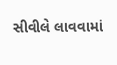સીવીલે લાવવામાં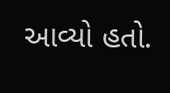આવ્યો હતો.